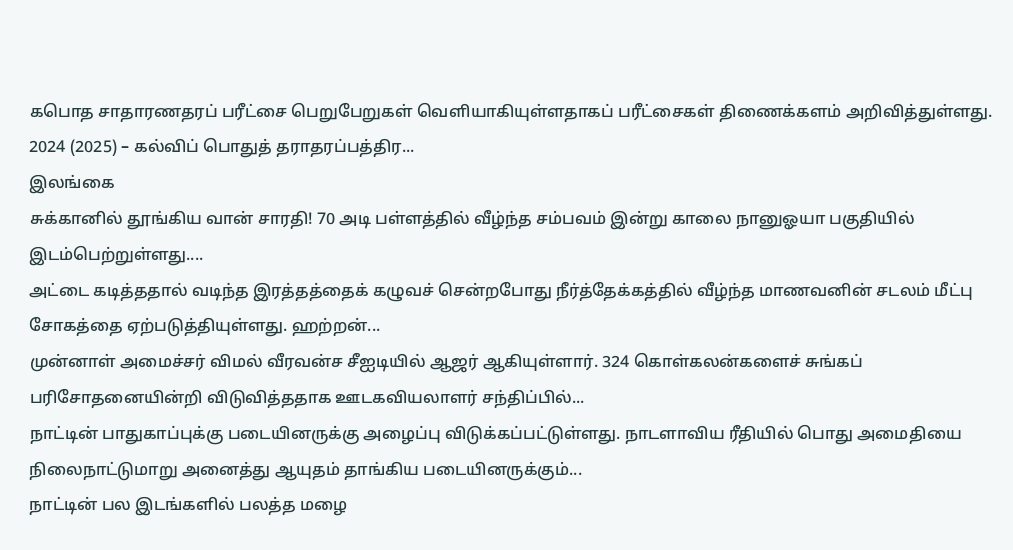கபொத சாதாரணதரப் பரீட்சை பெறுபேறுகள் வெளியாகியுள்ளதாகப் பரீட்சைகள் திணைக்களம் அறிவித்துள்ளது. 2024 (2025) – கல்விப் பொதுத் தராதரப்பத்திர...
இலங்கை
சுக்கானில் தூங்கிய வான் சாரதி! 70 அடி பள்ளத்தில் வீழ்ந்த சம்பவம் இன்று காலை நானுஓயா பகுதியில் இடம்பெற்றுள்ளது....
அட்டை கடித்ததால் வடிந்த இரத்தத்தைக் கழுவச் சென்றபோது நீர்த்தேக்கத்தில் வீழ்ந்த மாணவனின் சடலம் மீட்பு சோகத்தை ஏற்படுத்தியுள்ளது. ஹற்றன்...
முன்னாள் அமைச்சர் விமல் வீரவன்ச சீஐடியில் ஆஜர் ஆகியுள்ளார். 324 கொள்கலன்களைச் சுங்கப் பரிசோதனையின்றி விடுவித்ததாக ஊடகவியலாளர் சந்திப்பில்...
நாட்டின் பாதுகாப்புக்கு படையினருக்கு அழைப்பு விடுக்கப்பட்டுள்ளது. நாடளாவிய ரீதியில் பொது அமைதியை நிலைநாட்டுமாறு அனைத்து ஆயுதம் தாங்கிய படையினருக்கும்...
நாட்டின் பல இடங்களில் பலத்த மழை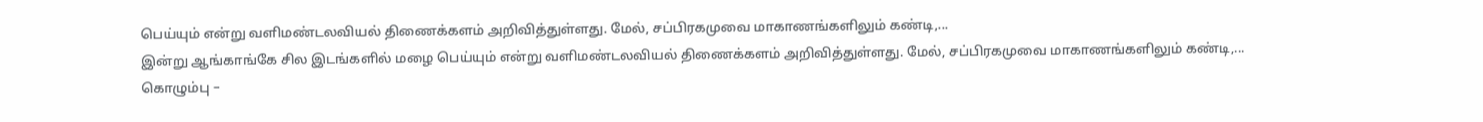பெய்யும் என்று வளிமண்டலவியல் திணைக்களம் அறிவித்துள்ளது. மேல், சப்பிரகமுவை மாகாணங்களிலும் கண்டி,...
இன்று ஆங்காங்கே சில இடங்களில் மழை பெய்யும் என்று வளிமண்டலவியல் திணைக்களம் அறிவித்துள்ளது. மேல், சப்பிரகமுவை மாகாணங்களிலும் கண்டி,...
கொழும்பு –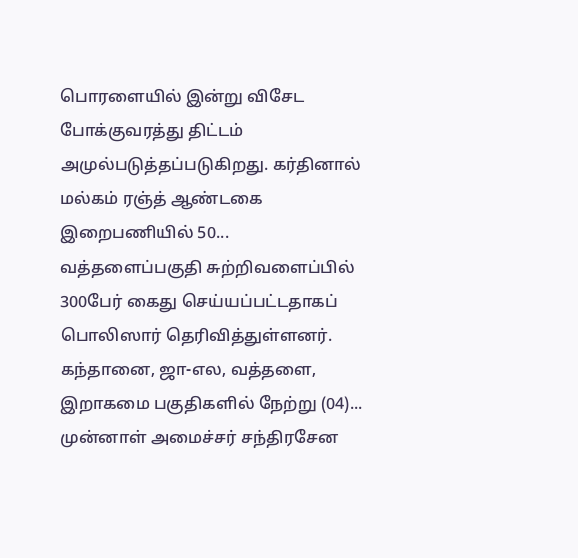பொரளையில் இன்று விசேட போக்குவரத்து திட்டம் அமுல்படுத்தப்படுகிறது. கர்தினால் மல்கம் ரஞ்த் ஆண்டகை இறைபணியில் 50...
வத்தளைப்பகுதி சுற்றிவளைப்பில் 300பேர் கைது செய்யப்பட்டதாகப் பொலிஸார் தெரிவித்துள்ளனர். கந்தானை, ஜா-எல, வத்தளை, இறாகமை பகுதிகளில் நேற்று (04)...
முன்னாள் அமைச்சர் சந்திரசேன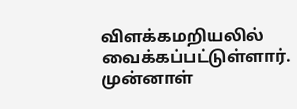விளக்கமறியலில் வைக்கப்பட்டுள்ளார். முன்னாள்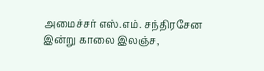அமைச்சர் எஸ்.எம். சந்திரசேன இன்று காலை இலஞ்ச,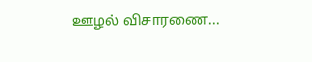ஊழல் விசாரணை...